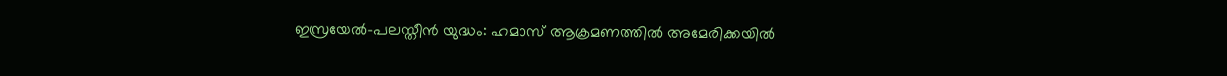ഇസ്രയേൽ-പലസ്തീൻ യുദ്ധം: ഹമാസ് ആക്രമണത്തിൽ അമേരിക്കയിൽ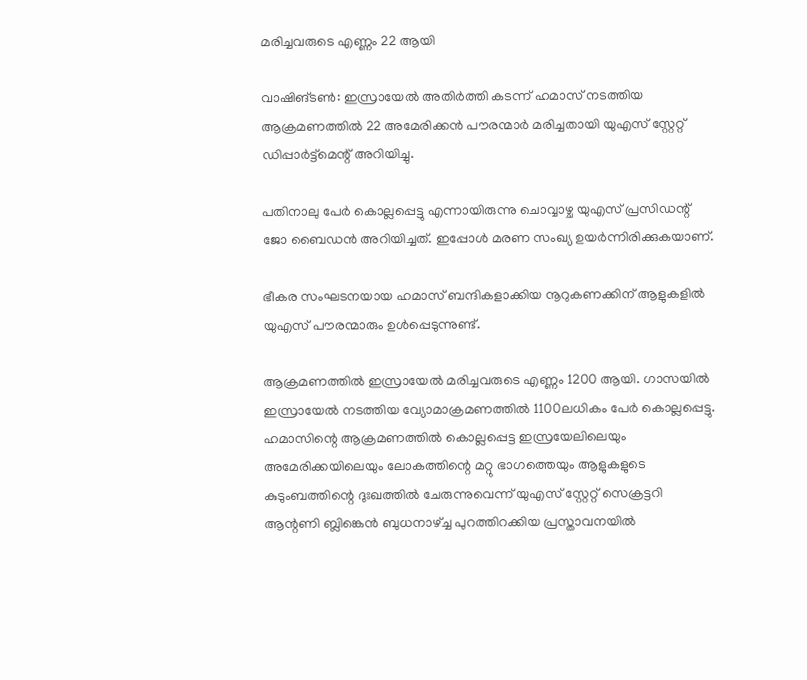മരിച്ചവരുടെ എണ്ണം 22 ആയി

വാഷിങ്ടൺ: ഇസ്രായേൽ അതിർത്തി കടന്ന് ഹമാസ് നടത്തിയ ആക്രമണത്തിൽ 22 അമേരിക്കൻ പൗരന്മാർ മരിച്ചതായി യുഎസ് സ്റ്റേറ്റ് ഡിപ്പാർട്ട്മെന്റ് അറിയിച്ചു.

പതിനാലു പേർ കൊല്ലപ്പെട്ടു എന്നായിരുന്നു ചൊവ്വാഴ്ച യുഎസ് പ്രസിഡന്റ് ജോ ബൈഡൻ അറിയിച്ചത്. ഇപ്പോൾ മരണ സംഖ്യ ഉയർന്നിരിക്കുകയാണ്.

ഭീകര സംഘടനയായ ഹമാസ് ബന്ദികളാക്കിയ നൂറുകണക്കിന് ആളുകളിൽ യുഎസ് പൗരന്മാരും ഉൾപ്പെടുന്നുണ്ട്.

ആക്രമണത്തിൽ ഇസ്രായേൽ മരിച്ചവരുടെ എണ്ണം 1200 ആയി. ഗാസയിൽ ഇസ്രായേൽ നടത്തിയ വ്യോമാക്രമണത്തിൽ 1100ലധികം പേർ കൊല്ലപ്പെട്ടു. ഹമാസിന്റെ ആക്രമണത്തിൽ കൊല്ലപ്പെട്ട ഇസ്രയേലിലെയും അമേരിക്കയിലെയും ലോകത്തിന്റെ മറ്റു ഭാഗത്തെയും ആളുകളുടെ കുടുംബത്തിന്റെ ദുഃഖത്തിൽ ചേരുന്നുവെന്ന് യുഎസ് സ്റ്റേറ്റ് സെക്രട്ടറി ആന്റണി ബ്ലിങ്കെൻ ബുധനാഴ്ച്ച പുറത്തിറക്കിയ പ്രസ്താവനയിൽ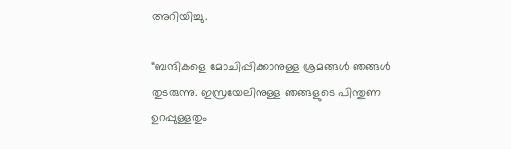അറിയിച്ചു.

“ബന്ദികളെ മോചിപ്പിക്കാനുള്ള ശ്രമങ്ങൾ ഞങ്ങൾ തുടരുന്നു. ഇസ്രയേലിനുള്ള ഞങ്ങളുടെ പിന്തുണ ഉറപ്പുള്ളതും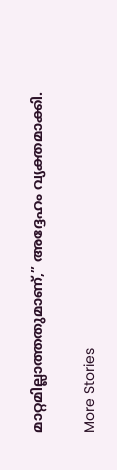മാറ്റമില്ലാത്തതുമാണ്,” അദ്ദേഹം വ്യക്തമാക്കി.

More Stories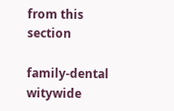from this section

family-dental
witywide